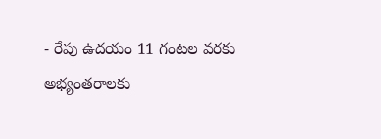- రేపు ఉదయం 11 గంటల వరకు అభ్యంతరాలకు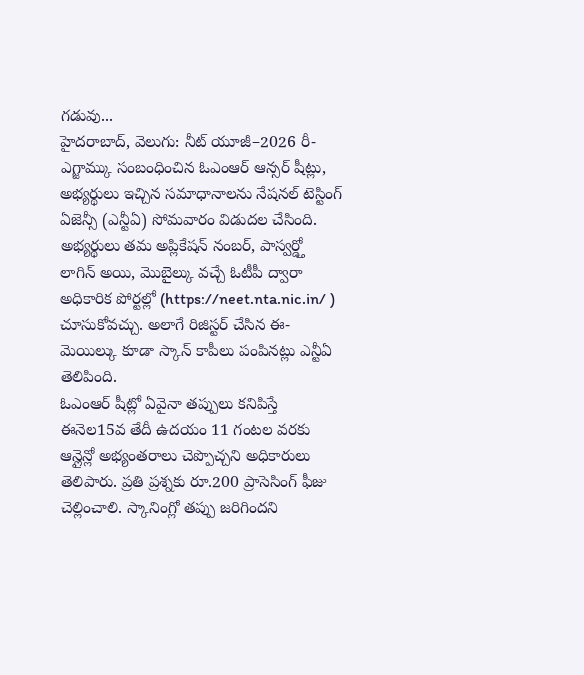గడువు...
హైదరాబాద్, వెలుగు: నీట్ యూజీ–2026 రీ-ఎగ్జామ్కు సంబంధించిన ఓఎంఆర్ ఆన్సర్ షీట్లు, అభ్యర్థులు ఇచ్చిన సమాధానాలను నేషనల్ టెస్టింగ్ ఏజెన్సీ (ఎన్టీఏ) సోమవారం విడుదల చేసింది. అభ్యర్థులు తమ అప్లికేషన్ నంబర్, పాస్వర్డ్తో లాగిన్ అయి, మొబైల్కు వచ్చే ఓటీపీ ద్వారా అధికారిక పోర్టల్లో (https://neet.nta.nic.in/ ) చూసుకోవచ్చు. అలాగే రిజిస్టర్ చేసిన ఈ-మెయిల్కు కూడా స్కాన్ కాపీలు పంపినట్లు ఎన్టీఏ తెలిపింది.
ఓఎంఆర్ షీట్లో ఏవైనా తప్పులు కనిపిస్తే ఈనెల15వ తేదీ ఉదయం 11 గంటల వరకు ఆన్లైన్లో అభ్యంతరాలు చెప్పొచ్చని అధికారులు తెలిపారు. ప్రతి ప్రశ్నకు రూ.200 ప్రాసెసింగ్ ఫీజు చెల్లించాలి. స్కానింగ్లో తప్పు జరిగిందని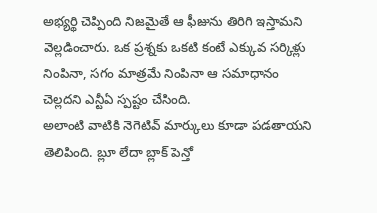అభ్యర్థి చెప్పింది నిజమైతే ఆ ఫీజును తిరిగి ఇస్తామని వెల్లడించారు. ఒక ప్రశ్నకు ఒకటి కంటే ఎక్కువ సర్కిళ్లు నింపినా, సగం మాత్రమే నింపినా ఆ సమాధానం చెల్లదని ఎన్టీఏ స్పష్టం చేసింది.
అలాంటి వాటికి నెగెటివ్ మార్కులు కూడా పడతాయని తెలిపింది. బ్లూ లేదా బ్లాక్ పెన్తో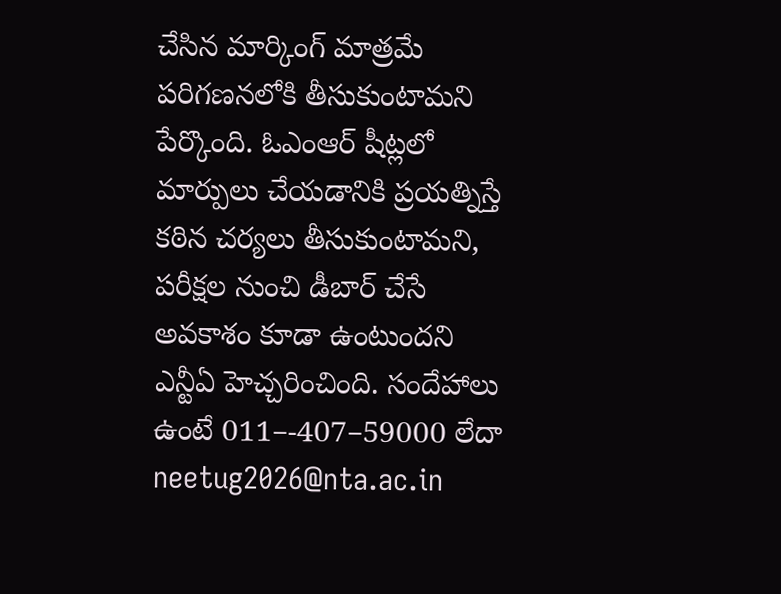చేసిన మార్కింగ్ మాత్రమే పరిగణనలోకి తీసుకుంటామని పేర్కొంది. ఓఎంఆర్ షీట్లలో మార్పులు చేయడానికి ప్రయత్నిస్తే కఠిన చర్యలు తీసుకుంటామని, పరీక్షల నుంచి డీబార్ చేసే అవకాశం కూడా ఉంటుందని ఎన్టీఏ హెచ్చరించింది. సందేహాలు ఉంటే 011–-407–59000 లేదా neetug2026@nta.ac.in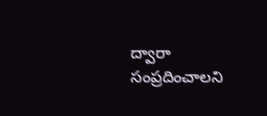ద్వారా సంప్రదించాలని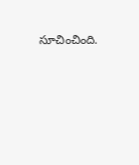సూచించింది.